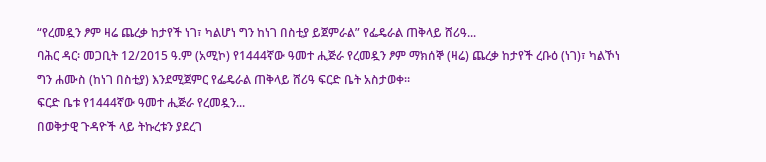“የረመዷን ፆም ዛሬ ጨረቃ ከታየች ነገ፣ ካልሆነ ግን ከነገ በስቲያ ይጀምራል” የፌዴራል ጠቅላይ ሸሪዓ...
ባሕር ዳር፡ መጋቢት 12/2015 ዓ.ም (አሚኮ) የ1444ኛው ዓመተ ሒጅራ የረመዷን ፆም ማክሰኞ (ዛሬ) ጨረቃ ከታየች ረቡዕ (ነገ)፣ ካልኾነ ግን ሐሙስ (ከነገ በስቲያ) እንደሚጀምር የፌዴራል ጠቅላይ ሸሪዓ ፍርድ ቤት አስታወቀ።
ፍርድ ቤቱ የ1444ኛው ዓመተ ሒጅራ የረመዷን...
በወቅታዊ ጉዳዮች ላይ ትኩረቱን ያደረገ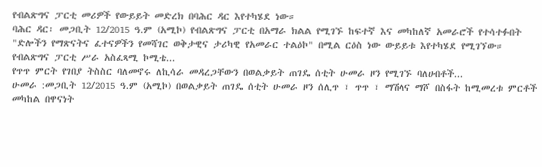የብልጽግና ፓርቲ መሪዎች የውይይት መድረክ በባሕር ዳር እየተካሄደ ነው።
ባሕር ዳር፡ መጋቢት 12/2015 ዓ.ም (አሚኮ) የብልጽግና ፓርቲ በአማራ ክልል የሚገኙ ከፍተኛ እና መካከለኛ አመራሮች የተሳተፉበት "ድሎችን የማጽናትና ፈተናዎችን የመሻገር ወቅታዊና ታሪካዊ የአመራር ተልዕኮ" በሚል ርዕስ ነው ውይይቱ እየተካሄደ የሚገኘው።
የብልጽግና ፓርቲ ሥራ አስፈጻሚ ኮሚቴ...
የጥጥ ምርት የገበያ ትስስር ባለመኖሩ ለኪሳራ መዳረጋቸውን በወልቃይት ጠገዴ ሰቲት ሁመራ ዞን የሚገኙ ባለሀብቶች...
ሁመራ :መጋቢት 12/2015 ዓ.ም (አሚኮ) በወልቃይት ጠገዴ ሰቲት ሁመራ ዞን ሰሊጥ ፣ ጥጥ ፣ ማሽላና ማሾ በስፋት ከሚመረቱ ምርቶች መካከል በዋናነት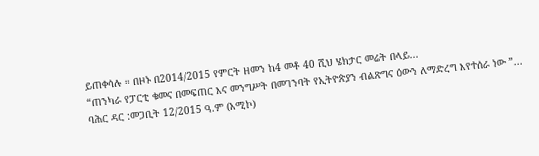ይጠቀሳሉ ። በዞኑ በ2014/2015 የምርት ዘመን ከ4 መቶ 40 ሺህ ሄክታር መሬት በላይ...
“ጠንካራ የፓርቲ ቁመና በመፍጠር እና መንግሥት በመገንባት የኢትዮጵያን ብልጽግና ዕውን ለማድረግ እየተሰራ ነው ”...
ባሕር ዳር :መጋቢት 12/2015 ዓ.ም (አሚኮ)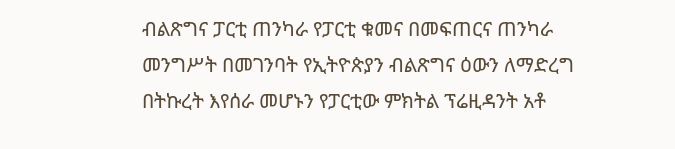ብልጽግና ፓርቲ ጠንካራ የፓርቲ ቁመና በመፍጠርና ጠንካራ መንግሥት በመገንባት የኢትዮጵያን ብልጽግና ዕውን ለማድረግ በትኩረት እየሰራ መሆኑን የፓርቲው ምክትል ፕሬዚዳንት አቶ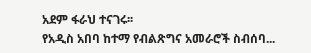አደም ፋራህ ተናገሩ፡፡
የአዲስ አበባ ከተማ የብልጽግና አመራሮች ስብሰባ...